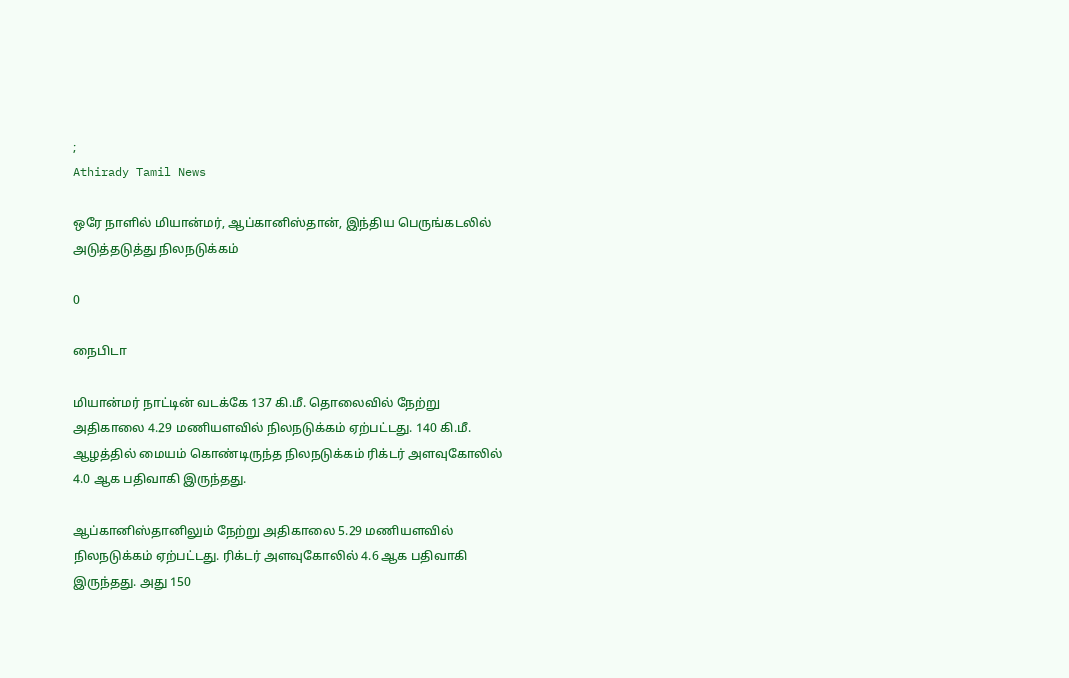;
Athirady Tamil News

ஒரே நாளில் மியான்மர், ஆப்கானிஸ்தான், இந்திய பெருங்கடலில் அடுத்தடுத்து நிலநடுக்கம்

0

நைபிடா

மியான்மர் நாட்டின் வடக்கே 137 கி.மீ. தொலைவில் நேற்று அதிகாலை 4.29 மணியளவில் நிலநடுக்கம் ஏற்பட்டது. 140 கி.மீ. ஆழத்தில் மையம் கொண்டிருந்த நிலநடுக்கம் ரிக்டர் அளவுகோலில் 4.0 ஆக பதிவாகி இருந்தது.

ஆப்கானிஸ்தானிலும் நேற்று அதிகாலை 5.29 மணியளவில் நிலநடுக்கம் ஏற்பட்டது. ரிக்டர் அளவுகோலில் 4.6 ஆக பதிவாகி இருந்தது. அது 150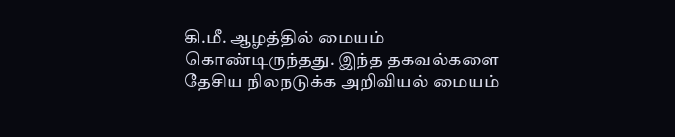கி.மீ. ஆழத்தில் மையம் கொண்டிருந்தது. இந்த தகவல்களை தேசிய நிலநடுக்க அறிவியல் மையம்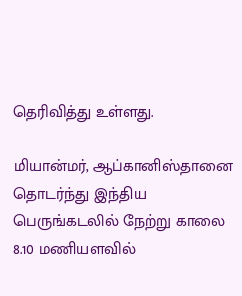தெரிவித்து உள்ளது.

மியான்மர், ஆப்கானிஸ்தானை தொடர்ந்து இந்திய பெருங்கடலில் நேற்று காலை 8.10 மணியளவில்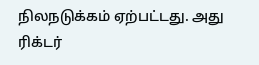நிலநடுக்கம் ஏற்பட்டது. அது ரிக்டர்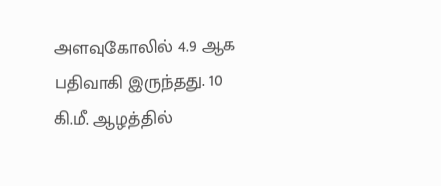அளவுகோலில் 4.9 ஆக பதிவாகி இருந்தது. 10 கி.மீ. ஆழத்தில்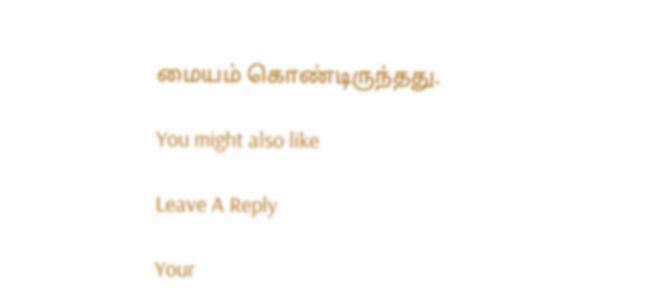மையம் கொண்டிருந்தது.

You might also like

Leave A Reply

Your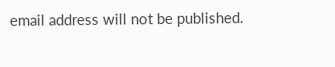email address will not be published.